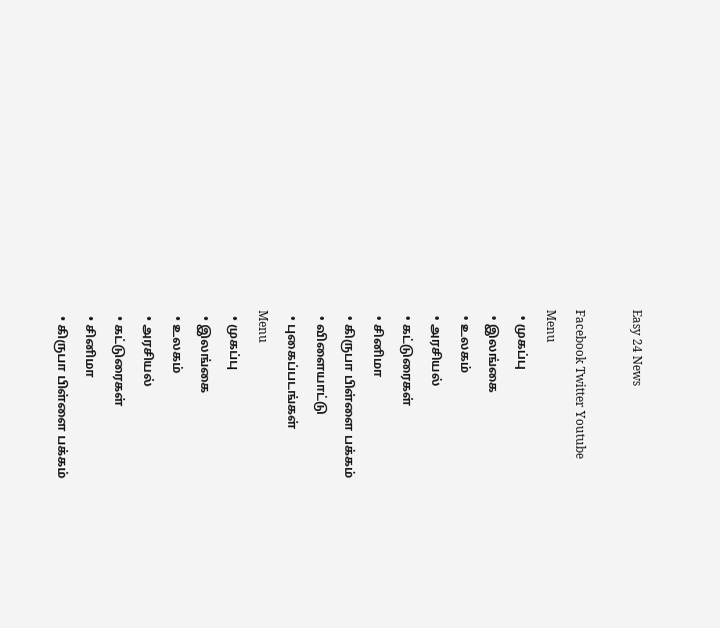Easy 24 News

Facebook Twitter Youtube
Menu
  • முகப்பு
  • இலங்கை
  • உலகம்
  • அரசியல்
  • கட்டுரைகள்
  • சினிமா
  • கிருபா பிள்ளை பக்கம்
  • விளையாட்டு
  • புகைப்படங்கள்
Menu
  • முகப்பு
  • இலங்கை
  • உலகம்
  • அரசியல்
  • கட்டுரைகள்
  • சினிமா
  • கிருபா பிள்ளை பக்கம்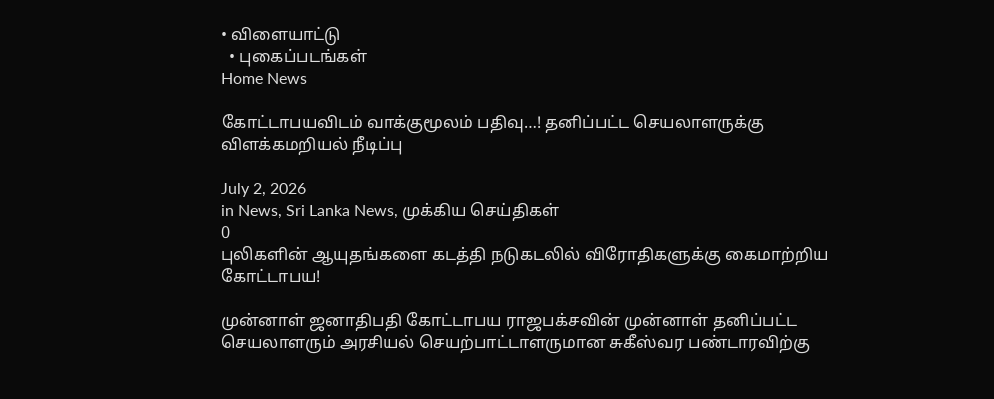• விளையாட்டு
  • புகைப்படங்கள்
Home News

கோட்டாபயவிடம் வாக்குமூலம் பதிவு…! தனிப்பட்ட செயலாளருக்கு விளக்கமறியல் நீடிப்பு

July 2, 2026
in News, Sri Lanka News, முக்கிய செய்திகள்
0
புலிகளின் ஆயுதங்களை கடத்தி நடுகடலில் விரோதிகளுக்கு கைமாற்றிய கோட்டாபய!

முன்னாள் ஜனாதிபதி கோட்டாபய ராஜபக்சவின் முன்னாள் தனிப்பட்ட செயலாளரும் அரசியல் செயற்பாட்டாளருமான சுகீஸ்வர பண்டாரவிற்கு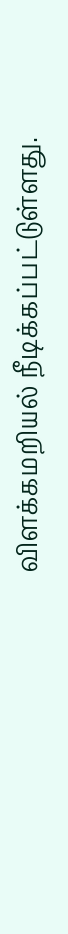விளக்கமறியல் நீடிக்கப்பட்டுள்ளது.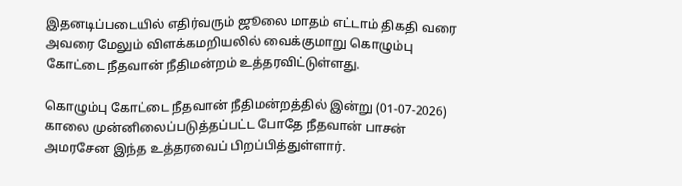இதனடிப்படையில் எதிர்வரும் ஜூலை மாதம் எட்டாம் திகதி வரை அவரை மேலும் விளக்கமறியலில் வைக்குமாறு கொழும்பு கோட்டை நீதவான் நீதிமன்றம் உத்தரவிட்டுள்ளது.

கொழும்பு கோட்டை நீதவான் நீதிமன்றத்தில் இன்று (01-07-2026) காலை முன்னிலைப்படுத்தப்பட்ட போதே நீதவான் பாசன் அமரசேன இந்த உத்தரவைப் பிறப்பித்துள்ளார்.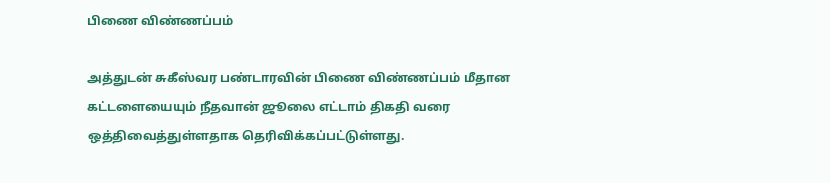பிணை விண்ணப்பம்

அத்துடன் சுகீஸ்வர பண்டாரவின் பிணை விண்ணப்பம் மீதான கட்டளையையும் நீதவான் ஜூலை எட்டாம் திகதி வரை ஒத்திவைத்துள்ளதாக தெரிவிக்கப்பட்டுள்ளது.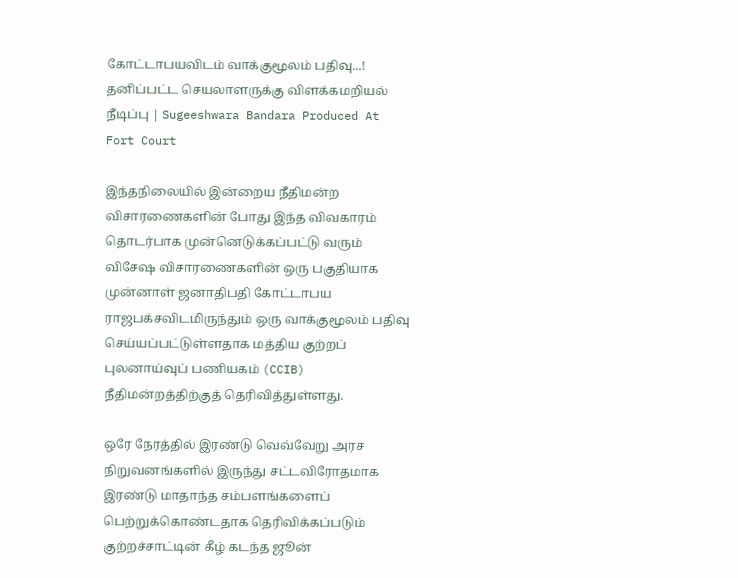கோட்டாபயவிடம் வாக்குமூலம் பதிவு...! தனிப்பட்ட செயலாளருக்கு விளக்கமறியல் நீடிப்பு | Sugeeshwara Bandara Produced At Fort Court

இந்தநிலையில் இன்றைய நீதிமன்ற விசாரணைகளின் போது இந்த விவகாரம் தொடர்பாக முன்னெடுக்கப்பட்டு வரும் விசேஷ விசாரணைகளின் ஒரு பகுதியாக முன்னாள் ஜனாதிபதி கோட்டாபய ராஜபக்சவிடமிருந்தும் ஒரு வாக்குமூலம் பதிவு செய்யப்பட்டுள்ளதாக மத்திய குற்றப் புலனாய்வுப் பணியகம் (CCIB) நீதிமன்றத்திற்குத் தெரிவித்துள்ளது.

ஒரே நேரத்தில் இரண்டு வெவ்வேறு அரச நிறுவனங்களில் இருந்து சட்டவிரோதமாக இரண்டு மாதாந்த சம்பளங்களைப் பெற்றுக்கொண்டதாக தெரிவிக்கப்படும் குற்றச்சாட்டின் கீழ் கடந்த ஜூன்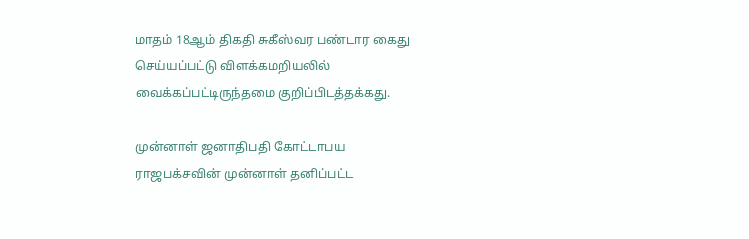மாதம் 18ஆம் திகதி சுகீஸ்வர பண்டார கைது செய்யப்பட்டு விளக்கமறியலில் வைக்கப்பட்டிருந்தமை குறிப்பிடத்தக்கது.

முன்னாள் ஜனாதிபதி கோட்டாபய ராஜபக்சவின் முன்னாள் தனிப்பட்ட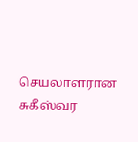செயலாளரான சுகீஸ்வர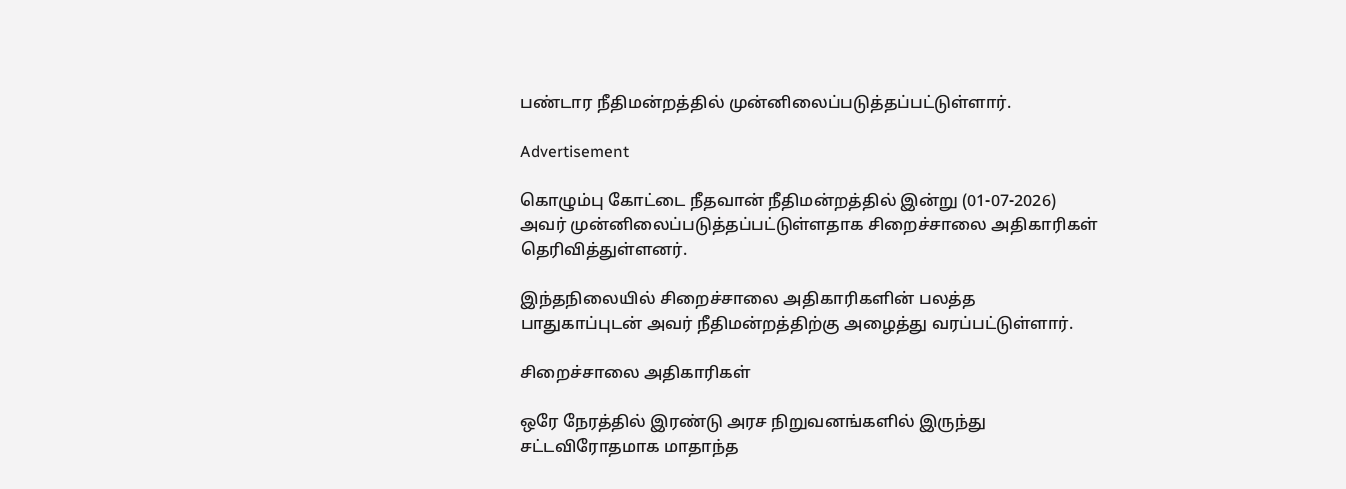பண்டார நீதிமன்றத்தில் முன்னிலைப்படுத்தப்பட்டுள்ளார்.

Advertisement

கொழும்பு கோட்டை நீதவான் நீதிமன்றத்தில் இன்று (01-07-2026) அவர் முன்னிலைப்படுத்தப்பட்டுள்ளதாக சிறைச்சாலை அதிகாரிகள் தெரிவித்துள்ளனர்.

இந்தநிலையில் சிறைச்சாலை அதிகாரிகளின் பலத்த பாதுகாப்புடன் அவர் நீதிமன்றத்திற்கு அழைத்து வரப்பட்டுள்ளார்.

சிறைச்சாலை அதிகாரிகள்

ஒரே நேரத்தில் இரண்டு அரச நிறுவனங்களில் இருந்து சட்டவிரோதமாக மாதாந்த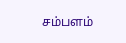சம்பளம்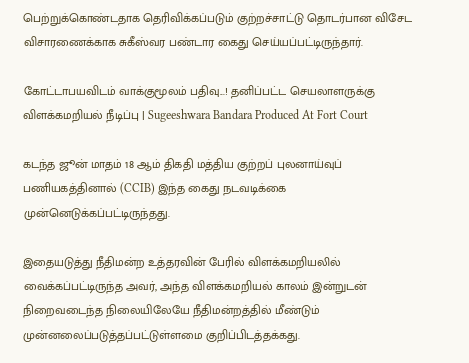பெற்றுக்கொண்டதாக தெரிவிக்கப்படும் குற்றச்சாட்டு தொடர்பான விசேட விசாரணைக்காக சுகீஸ்வர பண்டார கைது செய்யப்பட்டிருந்தார்.

கோட்டாபயவிடம் வாக்குமூலம் பதிவு...! தனிப்பட்ட செயலாளருக்கு விளக்கமறியல் நீடிப்பு | Sugeeshwara Bandara Produced At Fort Court

கடந்த ஜூன் மாதம் 18 ஆம் திகதி மத்திய குற்றப் புலனாய்வுப் பணியகத்தினால் (CCIB) இந்த கைது நடவடிக்கை முன்னெடுக்கப்பட்டிருந்தது.

இதையடுத்து நீதிமன்ற உத்தரவின் பேரில் விளக்கமறியலில் வைக்கப்பட்டிருந்த அவர், அந்த விளக்கமறியல் காலம் இன்றுடன் நிறைவடைந்த நிலையிலேயே நீதிமன்றத்தில் மீண்டும் முன்னலைப்படுத்தப்பட்டுள்ளமை குறிப்பிடத்தக்கது.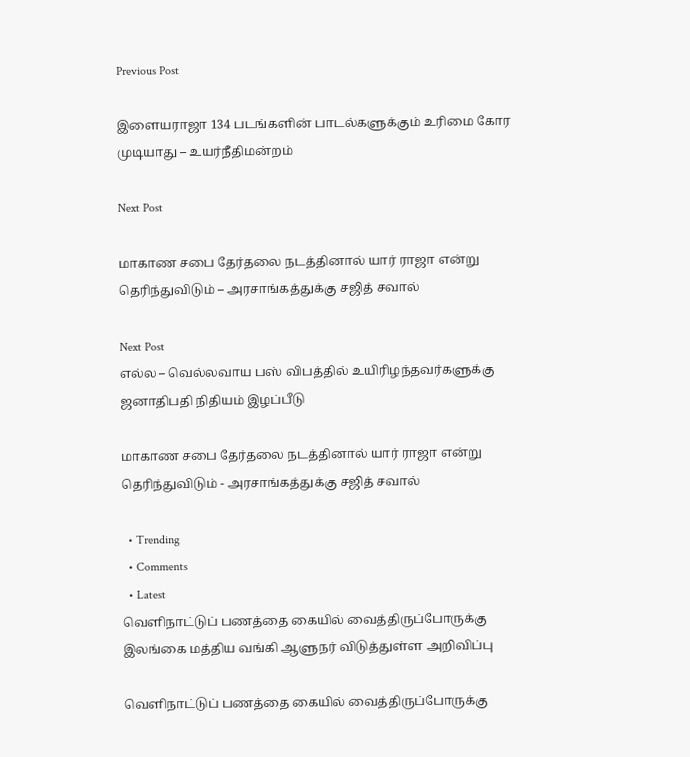Previous Post

இளையராஜா 134 படங்களின் பாடல்களுக்கும் உரிமை கோர முடியாது – உயர்நீதிமன்றம்

Next Post

மாகாண சபை தேர்தலை நடத்தினால் யார் ராஜா என்று தெரிந்துவிடும் – அரசாங்கத்துக்கு சஜித் சவால்

Next Post
எல்ல – வெல்லவாய பஸ் விபத்தில் உயிரிழந்தவர்களுக்கு ஜனாதிபதி நிதியம் இழப்பீடு

மாகாண சபை தேர்தலை நடத்தினால் யார் ராஜா என்று தெரிந்துவிடும் - அரசாங்கத்துக்கு சஜித் சவால்

  • Trending
  • Comments
  • Latest
வெளிநாட்டுப் பணத்தை கையில் வைத்திருப்போருக்கு இலங்கை மத்திய வங்கி ஆளுநர் விடுத்துள்ள அறிவிப்பு

வெளிநாட்டுப் பணத்தை கையில் வைத்திருப்போருக்கு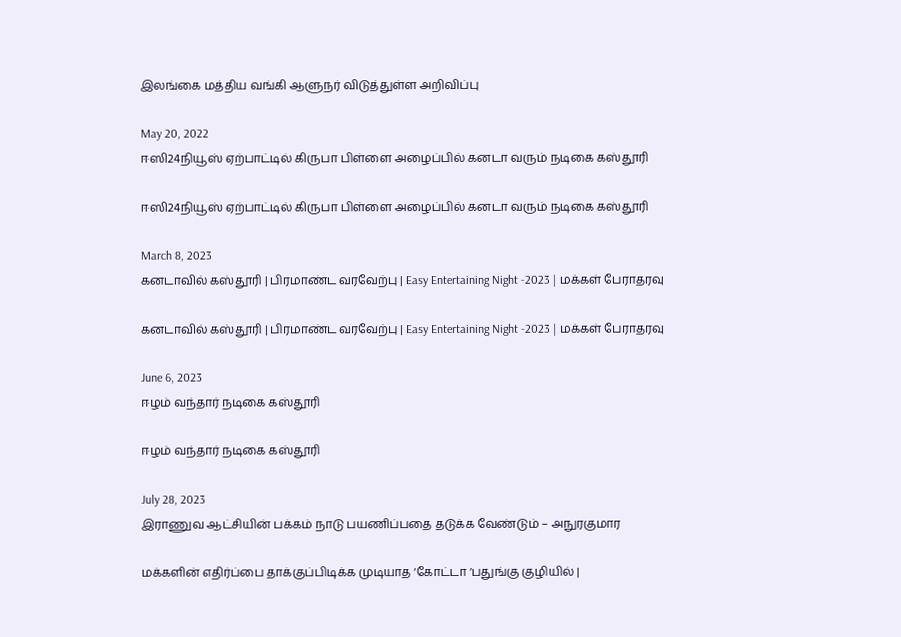இலங்கை மத்திய வங்கி ஆளுநர் விடுத்துள்ள அறிவிப்பு

May 20, 2022
ஈஸி24நியூஸ் ஏற்பாட்டில் கிருபா பிள்ளை அழைப்பில் கனடா வரும் நடிகை கஸ்தூரி

ஈஸி24நியூஸ் ஏற்பாட்டில் கிருபா பிள்ளை அழைப்பில் கனடா வரும் நடிகை கஸ்தூரி

March 8, 2023
கனடாவில் கஸ்தூரி | பிரமாண்ட வரவேற்பு | Easy Entertaining Night -2023 | மக்கள் பேராதரவு

கனடாவில் கஸ்தூரி | பிரமாண்ட வரவேற்பு | Easy Entertaining Night -2023 | மக்கள் பேராதரவு

June 6, 2023
ஈழம் வந்தார் நடிகை கஸ்தூரி

ஈழம் வந்தார் நடிகை கஸ்தூரி

July 28, 2023
இராணுவ ஆட்சியின் பக்கம் நாடு பயணிப்பதை தடுக்க வேண்டும் – அநுரகுமார

மக்களின் எதிர்ப்பை தாக்குப்பிடிக்க முடியாத ‘கோட்டா ‘பதுங்கு குழியில் |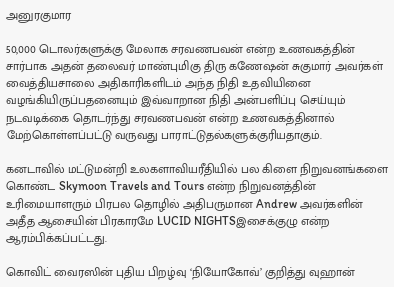அனுரகுமார

50,000 டொலர்களுக்கு மேலாக சரவணபவன் என்ற உணவகத்தின் சார்பாக அதன் தலைவர் மாண்புமிகு திரு கணேஷன் சுகுமார் அவர்கள் வைத்தியசாலை அதிகாரிகளிடம் அந்த நிதி உதவியினை வழங்கியிருப்பதனையும் இவ்வாறான நிதி அன்பளிப்பு செய்யும் நடவடிக்கை தொடர்ந்து சரவணபவன் என்ற உணவகத்தினால் மேற்கொள்ளப்பட்டு வருவது பாராட்டுதல்களுக்குரியதாகும்.

கனடாவில் மட்டுமன்றி உலகளாவியரீதியில் பல கிளை நிறுவனங்களை கொண்ட Skymoon Travels and Tours என்ற நிறுவனத்தின் உரிமையாளரும் பிரபல தொழில் அதிபருமான Andrew அவர்களின் அதீத ஆசையின் பிரகாரமே LUCID NIGHTSஇசைக்குழு என்ற ஆரம்பிக்கப்பட்டது.

கொவிட் வைரஸின் புதிய பிறழ்வு ‘நியோகோவ்’ குறித்து வுஹான்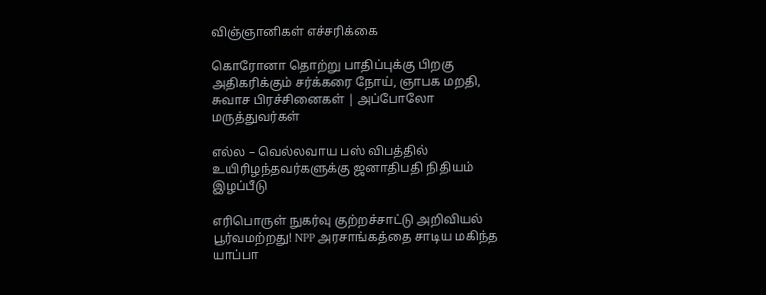விஞ்ஞானிகள் எச்சரிக்கை

கொரோனா தொற்று பாதிப்புக்கு பிறகு அதிகரிக்கும் சர்க்கரை நோய், ஞாபக மறதி, சுவாச பிரச்சினைகள் | அப்போலோ மருத்துவர்கள்

எல்ல – வெல்லவாய பஸ் விபத்தில் உயிரிழந்தவர்களுக்கு ஜனாதிபதி நிதியம் இழப்பீடு

எரிபொருள் நுகர்வு குற்றச்சாட்டு அறிவியல் பூர்வமற்றது! NPP அரசாங்கத்தை சாடிய மகிந்த யாப்பா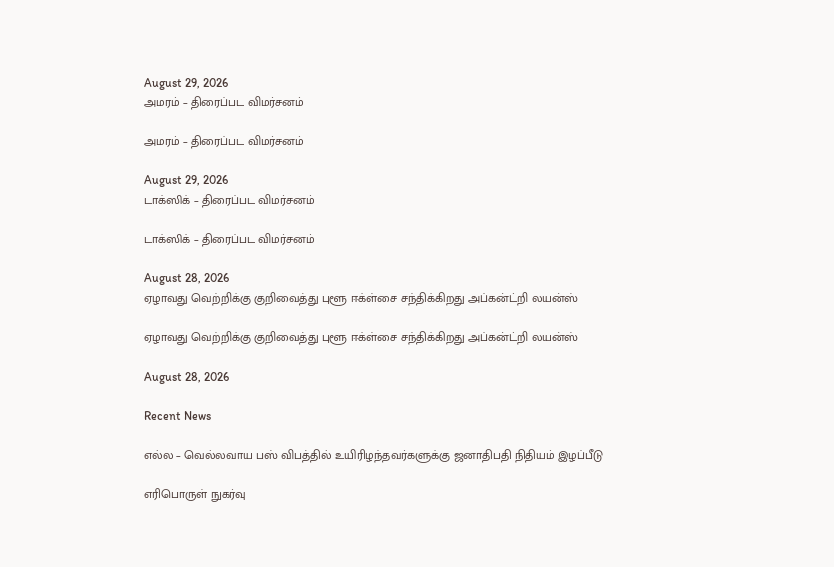August 29, 2026
அமரம் – திரைப்பட விமர்சனம்

அமரம் – திரைப்பட விமர்சனம்

August 29, 2026
டாக்ஸிக் – திரைப்பட விமர்சனம்

டாக்ஸிக் – திரைப்பட விமர்சனம்

August 28, 2026
ஏழாவது வெற்றிக்கு குறிவைத்து புளூ ஈக்ள்சை சந்திக்கிறது அப்கன்ட்றி லயன்ஸ்

ஏழாவது வெற்றிக்கு குறிவைத்து புளூ ஈக்ள்சை சந்திக்கிறது அப்கன்ட்றி லயன்ஸ்

August 28, 2026

Recent News

எல்ல – வெல்லவாய பஸ் விபத்தில் உயிரிழந்தவர்களுக்கு ஜனாதிபதி நிதியம் இழப்பீடு

எரிபொருள் நுகர்வு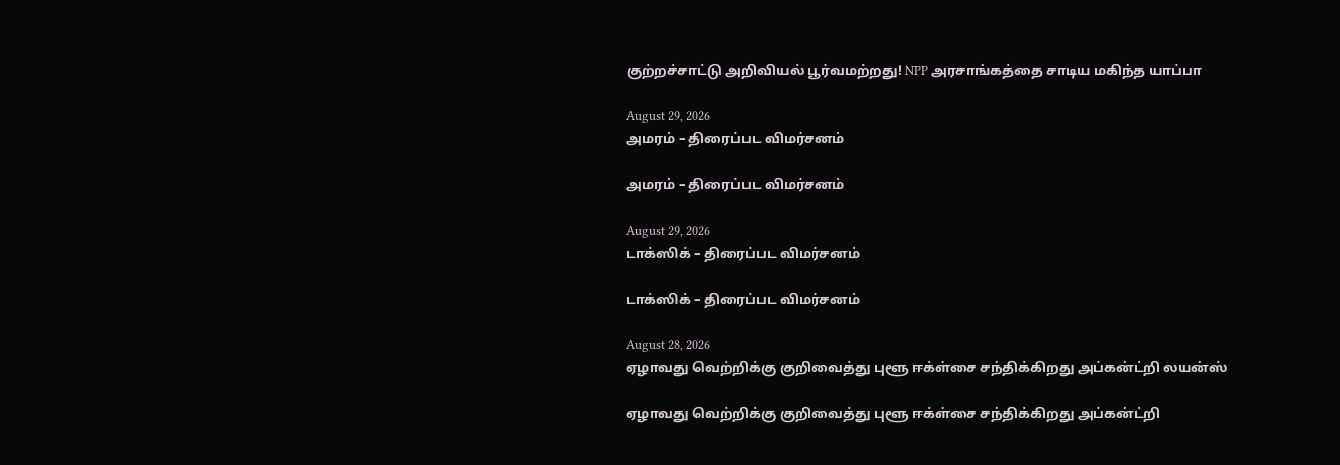குற்றச்சாட்டு அறிவியல் பூர்வமற்றது! NPP அரசாங்கத்தை சாடிய மகிந்த யாப்பா

August 29, 2026
அமரம் – திரைப்பட விமர்சனம்

அமரம் – திரைப்பட விமர்சனம்

August 29, 2026
டாக்ஸிக் – திரைப்பட விமர்சனம்

டாக்ஸிக் – திரைப்பட விமர்சனம்

August 28, 2026
ஏழாவது வெற்றிக்கு குறிவைத்து புளூ ஈக்ள்சை சந்திக்கிறது அப்கன்ட்றி லயன்ஸ்

ஏழாவது வெற்றிக்கு குறிவைத்து புளூ ஈக்ள்சை சந்திக்கிறது அப்கன்ட்றி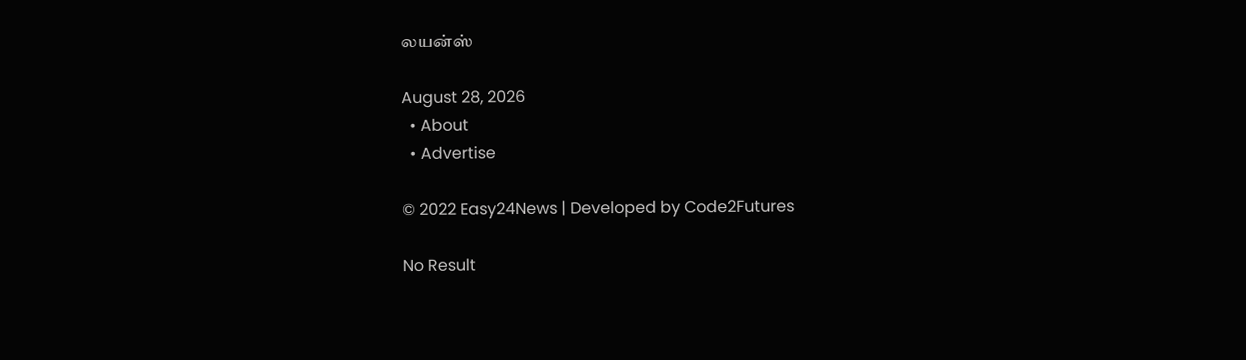லயன்ஸ்

August 28, 2026
  • About
  • Advertise

© 2022 Easy24News | Developed by Code2Futures

No Result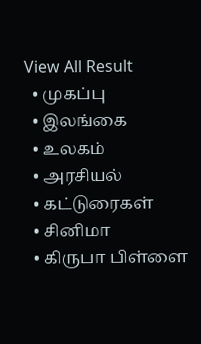View All Result
  • முகப்பு
  • இலங்கை
  • உலகம்
  • அரசியல்
  • கட்டுரைகள்
  • சினிமா
  • கிருபா பிள்ளை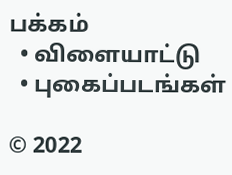பக்கம்
  • விளையாட்டு
  • புகைப்படங்கள்

© 2022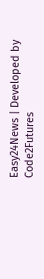Easy24News | Developed by Code2Futures